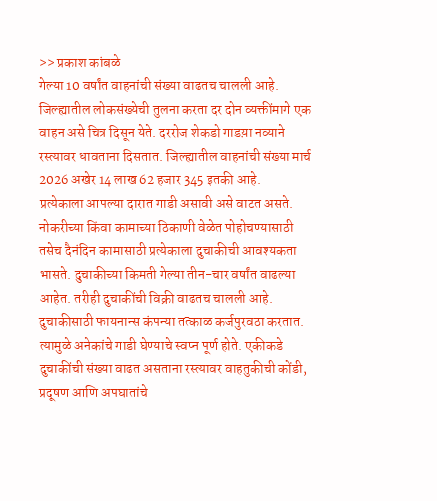>> प्रकाश कांबळे
गेल्या 10 वर्षांत वाहनांची संख्या वाढतच चालली आहे. जिल्ह्यातील लोकसंख्येची तुलना करता दर दोन व्यक्तींमागे एक वाहन असे चित्र दिसून येते. दररोज शेकडो गाडय़ा नव्याने रस्त्यावर धावताना दिसतात. जिल्ह्यातील वाहनांची संख्या मार्च 2026 अखेर 14 लाख 62 हजार 345 इतकी आहे.
प्रत्येकाला आपल्या दारात गाडी असावी असे वाटत असते. नोकरीच्या किंवा कामाच्या ठिकाणी वेळेत पोहोचण्यासाठी तसेच दैनंदिन कामासाठी प्रत्येकाला दुचाकीची आवश्यकता भासते. दुचाकीच्या किमती गेल्या तीन-चार वर्षांत वाढल्या आहेत. तरीही दुचाकींची विक्री वाढतच चालली आहे. दुचाकीसाठी फायनान्स कंपन्या तत्काळ कर्जपुरवठा करतात. त्यामुळे अनेकांचे गाडी घेण्याचे स्वप्न पूर्ण होते. एकीकडे दुचाकींची संख्या वाढत असताना रस्त्यावर वाहतुकीची कोंडी, प्रदूषण आणि अपघातांचे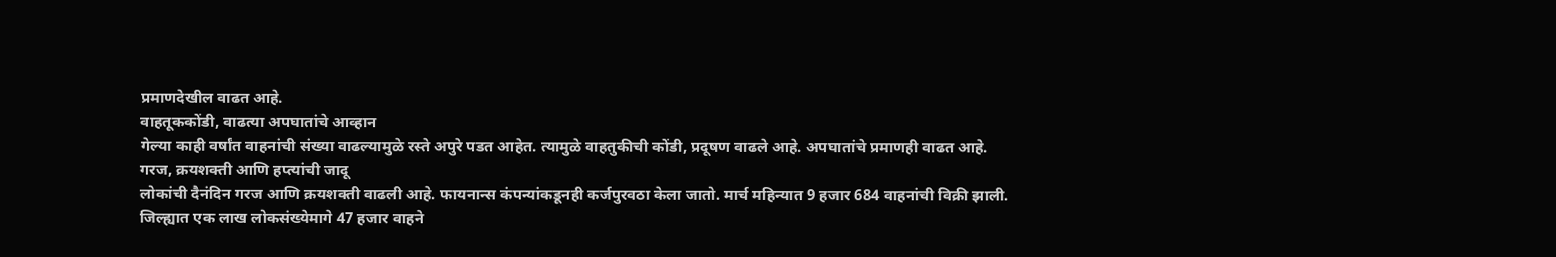प्रमाणदेखील वाढत आहे.
वाहतूककोंडी, वाढत्या अपघातांचे आव्हान
गेल्या काही वर्षांत वाहनांची संख्या वाढल्यामुळे रस्ते अपुरे पडत आहेत. त्यामुळे वाहतुकीची कोंडी, प्रदूषण वाढले आहे. अपघातांचे प्रमाणही वाढत आहे.
गरज, क्रयशक्ती आणि हप्त्यांची जादू
लोकांची दैनंदिन गरज आणि क्रयशक्ती वाढली आहे. फायनान्स कंपन्यांकडूनही कर्जपुरवठा केला जातो. मार्च महिन्यात 9 हजार 684 वाहनांची विक्री झाली.
जिल्ह्यात एक लाख लोकसंख्येमागे 47 हजार वाहने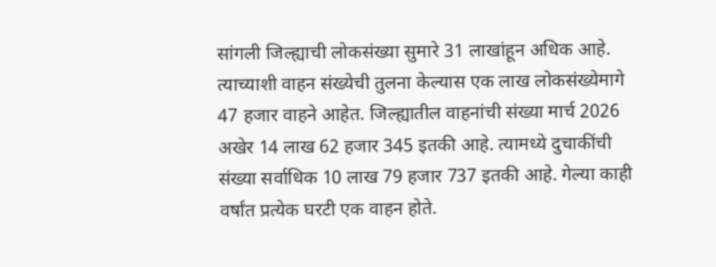सांगली जिल्ह्याची लोकसंख्या सुमारे 31 लाखांहून अधिक आहे. त्याच्याशी वाहन संख्येची तुलना केल्यास एक लाख लोकसंख्येमागे 47 हजार वाहने आहेत. जिल्ह्यातील वाहनांची संख्या मार्च 2026 अखेर 14 लाख 62 हजार 345 इतकी आहे. त्यामध्ये दुचाकींची संख्या सर्वाधिक 10 लाख 79 हजार 737 इतकी आहे. गेल्या काही वर्षांत प्रत्येक घरटी एक वाहन होते.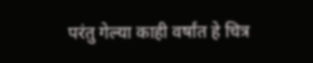परंतु गेल्या काही वर्षांत हे चित्र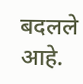बदलले आहे.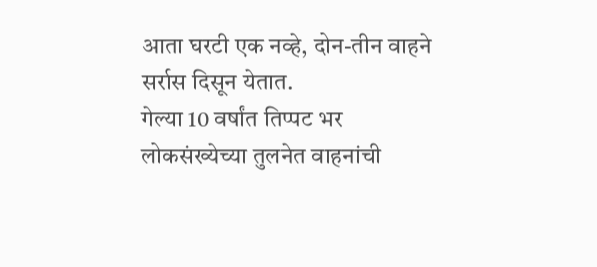आता घरटी एक नव्हे, दोन-तीन वाहने सर्रास दिसून येतात.
गेल्या 10 वर्षांत तिप्पट भर
लोकसंख्येच्या तुलनेत वाहनांची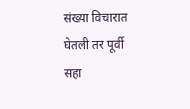संख्या विचारात घेतली तर पूर्वी सहा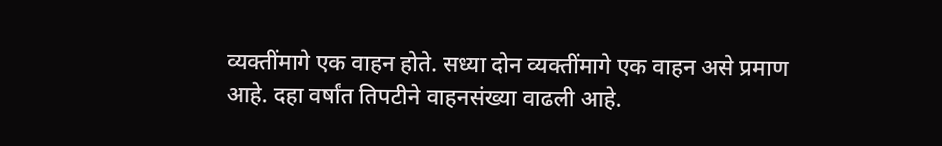व्यक्तींमागे एक वाहन होते. सध्या दोन व्यक्तींमागे एक वाहन असे प्रमाण आहे. दहा वर्षांत तिपटीने वाहनसंख्या वाढली आहे.